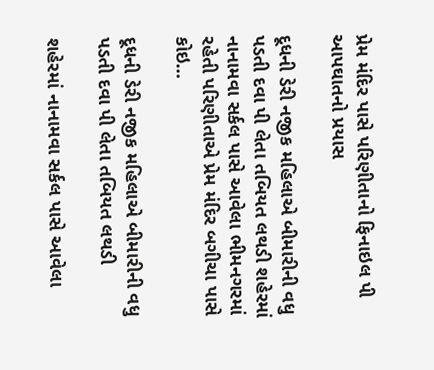પ્રેમ મંદિર પાસે પરિણીતાનો ફિનાઇલ પી આપઘાતનો પ્રયાસ

દૂધની ડેરી નજીક મહિલાએ બીમારીની વધુ પડતી દવા પી લેતા તબિયત લથડી શહેરમાં નાનામવા સર્કલ પાસે આવેલા ભીમનગરમાં રહેતી પરિણીતાએ પ્રેમ મંદિર બગીચા પાસે કોઇ…

દૂધની ડેરી નજીક મહિલાએ બીમારીની વધુ પડતી દવા પી લેતા તબિયત લથડી

શહેરમાં નાનામવા સર્કલ પાસે આવેલા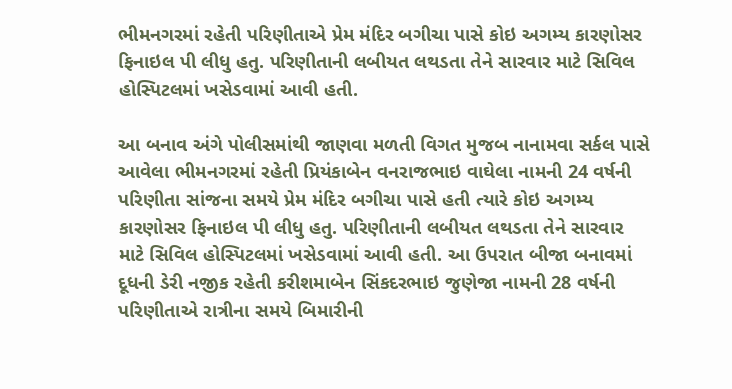ભીમનગરમાં રહેતી પરિણીતાએ પ્રેમ મંદિર બગીચા પાસે કોઇ અગમ્ય કારણોસર ફિનાઇલ પી લીધુ હતુ. પરિણીતાની લબીયત લથડતા તેને સારવાર માટે સિવિલ હોસ્પિટલમાં ખસેડવામાં આવી હતી.

આ બનાવ અંગે પોલીસમાંથી જાણવા મળતી વિગત મુજબ નાનામવા સર્કલ પાસે આવેલા ભીમનગરમાં રહેતી પ્રિયંકાબેન વનરાજભાઇ વાઘેલા નામની 24 વર્ષની પરિણીતા સાંજના સમયે પ્રેમ મંદિર બગીચા પાસે હતી ત્યારે કોઇ અગમ્ય કારણોસર ફિનાઇલ પી લીધુ હતુ. પરિણીતાની લબીયત લથડતા તેને સારવાર માટે સિવિલ હોસ્પિટલમાં ખસેડવામાં આવી હતી. આ ઉપરાત બીજા બનાવમાં દૂધની ડેરી નજીક રહેતી કરીશમાબેન સિંકદરભાઇ જુણેજા નામની 28 વર્ષની પરિણીતાએ રાત્રીના સમયે બિમારીની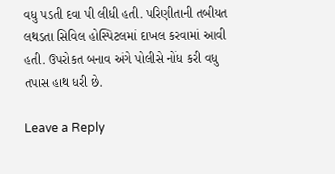વધુ પડતી દવા પી લીધી હતી. પરિણીતાની તબીયત લથડતા સિવિલ હોસ્પિટલમાં દાખલ કરવામાં આવી હતી. ઉપરોકત બનાવ અંગે પોલીસે નોંધ કરી વધુ તપાસ હાથ ધરી છે.

Leave a Reply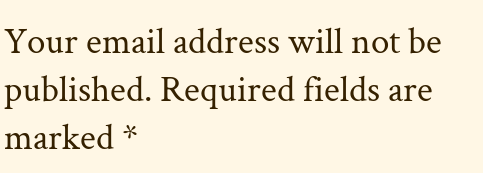Your email address will not be published. Required fields are marked *